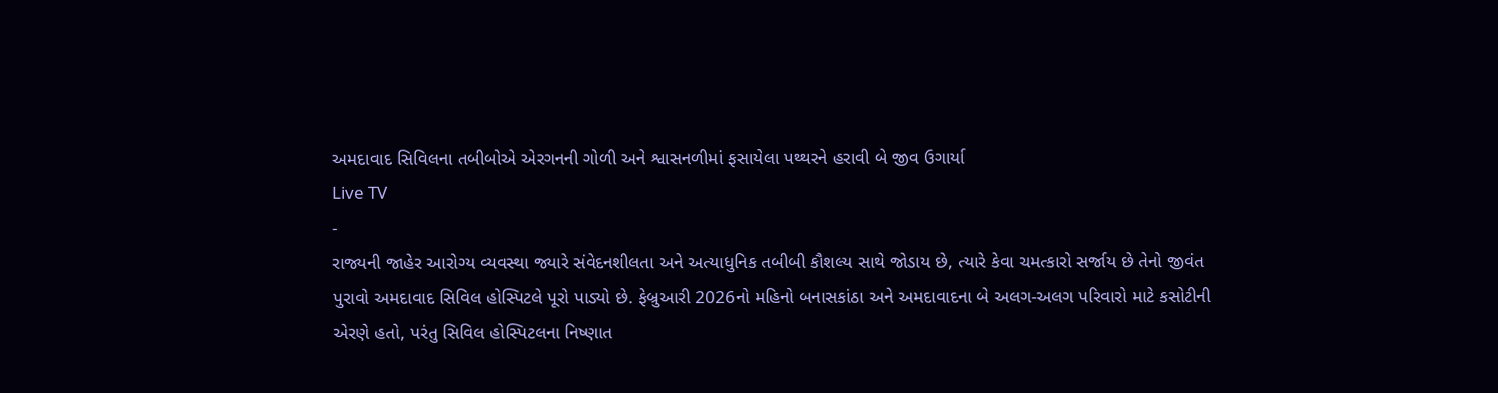અમદાવાદ સિવિલના તબીબોએ એરગનની ગોળી અને શ્વાસનળીમાં ફસાયેલા પથ્થરને હરાવી બે જીવ ઉગાર્યા
Live TV
-
રાજ્યની જાહેર આરોગ્ય વ્યવસ્થા જ્યારે સંવેદનશીલતા અને અત્યાધુનિક તબીબી કૌશલ્ય સાથે જોડાય છે, ત્યારે કેવા ચમત્કારો સર્જાય છે તેનો જીવંત પુરાવો અમદાવાદ સિવિલ હોસ્પિટલે પૂરો પાડ્યો છે. ફેબ્રુઆરી 2026નો મહિનો બનાસકાંઠા અને અમદાવાદના બે અલગ-અલગ પરિવારો માટે કસોટીની એરણે હતો, પરંતુ સિવિલ હોસ્પિટલના નિષ્ણાત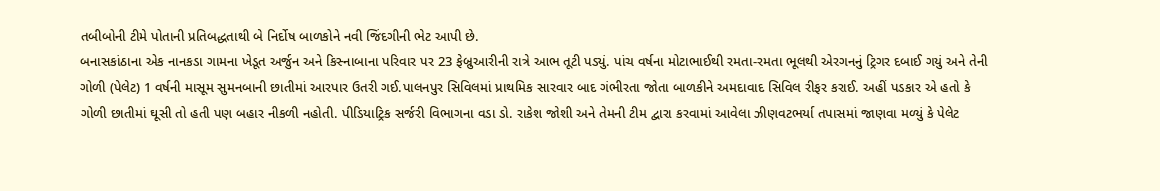તબીબોની ટીમે પોતાની પ્રતિબદ્ધતાથી બે નિર્દોષ બાળકોને નવી જિંદગીની ભેટ આપી છે.
બનાસકાંઠાના એક નાનકડા ગામના ખેડૂત અર્જુન અને કિસ્નાબાના પરિવાર પર 23 ફેબ્રુઆરીની રાત્રે આભ તૂટી પડ્યું. પાંચ વર્ષના મોટાભાઈથી રમતા-રમતા ભૂલથી એરગનનું ટ્રિગર દબાઈ ગયું અને તેની ગોળી (પેલેટ) 1 વર્ષની માસૂમ સુમનબાની છાતીમાં આરપાર ઉતરી ગઈ.પાલનપુર સિવિલમાં પ્રાથમિક સારવાર બાદ ગંભીરતા જોતા બાળકીને અમદાવાદ સિવિલ રીફર કરાઈ. અહીં પડકાર એ હતો કે ગોળી છાતીમાં ઘૂસી તો હતી પણ બહાર નીકળી નહોતી. પીડિયાટ્રિક સર્જરી વિભાગના વડા ડો. રાકેશ જોશી અને તેમની ટીમ દ્વારા કરવામાં આવેલા ઝીણવટભર્યા તપાસમાં જાણવા મળ્યું કે પેલેટ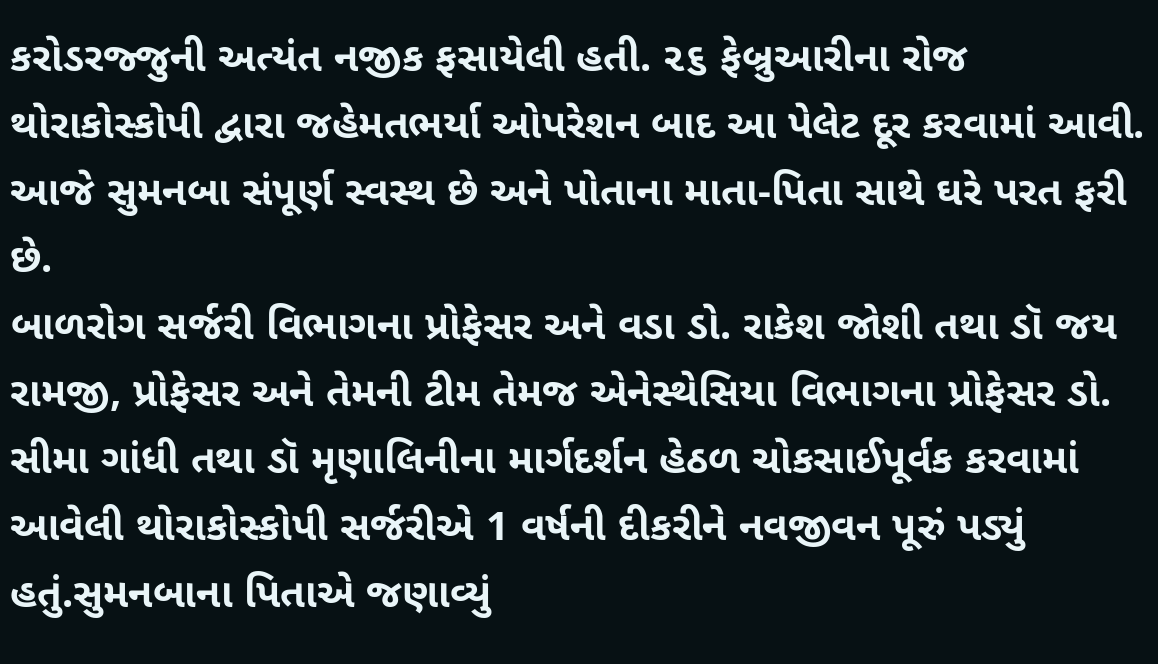કરોડરજ્જુની અત્યંત નજીક ફસાયેલી હતી. ૨૬ ફેબ્રુઆરીના રોજ થોરાકોસ્કોપી દ્વારા જહેમતભર્યા ઓપરેશન બાદ આ પેલેટ દૂર કરવામાં આવી. આજે સુમનબા સંપૂર્ણ સ્વસ્થ છે અને પોતાના માતા-પિતા સાથે ઘરે પરત ફરી છે.
બાળરોગ સર્જરી વિભાગના પ્રોફેસર અને વડા ડો. રાકેશ જોશી તથા ડૉ જય રામજી, પ્રોફેસર અને તેમની ટીમ તેમજ એનેસ્થેસિયા વિભાગના પ્રોફેસર ડો. સીમા ગાંધી તથા ડૉ મૃણાલિનીના માર્ગદર્શન હેઠળ ચોકસાઈપૂર્વક કરવામાં આવેલી થોરાકોસ્કોપી સર્જરીએ 1 વર્ષની દીકરીને નવજીવન પૂરું પડ્યું હતું.સુમનબાના પિતાએ જણાવ્યું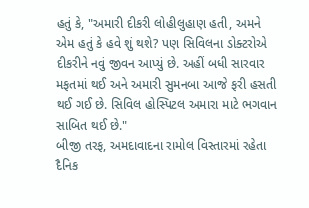હતું કે, "અમારી દીકરી લોહીલુહાણ હતી, અમને એમ હતું કે હવે શું થશે? પણ સિવિલના ડોક્ટરોએ દીકરીને નવું જીવન આપ્યું છે. અહીં બધી સારવાર મફતમાં થઈ અને અમારી સુમનબા આજે ફરી હસતી થઈ ગઈ છે. સિવિલ હોસ્પિટલ અમારા માટે ભગવાન સાબિત થઈ છે."
બીજી તરફ, અમદાવાદના રામોલ વિસ્તારમાં રહેતા દૈનિક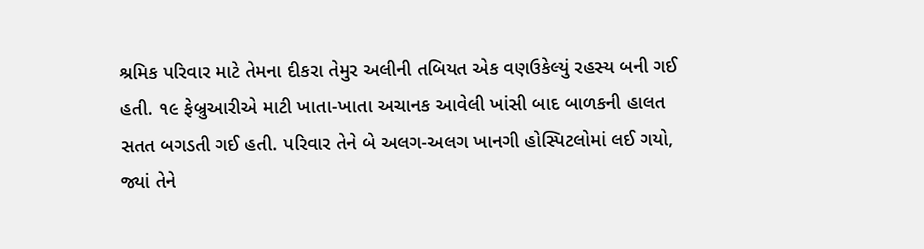શ્રમિક પરિવાર માટે તેમના દીકરા તેમુર અલીની તબિયત એક વણઉકેલ્યું રહસ્ય બની ગઈ હતી. ૧૯ ફેબ્રુઆરીએ માટી ખાતા-ખાતા અચાનક આવેલી ખાંસી બાદ બાળકની હાલત સતત બગડતી ગઈ હતી. પરિવાર તેને બે અલગ-અલગ ખાનગી હોસ્પિટલોમાં લઈ ગયો, જ્યાં તેને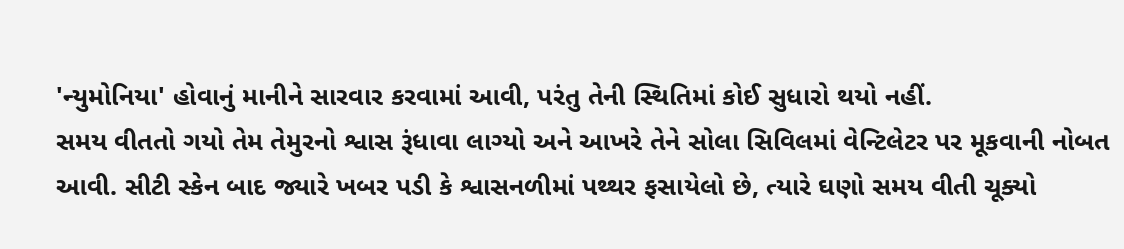'ન્યુમોનિયા' હોવાનું માનીને સારવાર કરવામાં આવી, પરંતુ તેની સ્થિતિમાં કોઈ સુધારો થયો નહીં.
સમય વીતતો ગયો તેમ તેમુરનો શ્વાસ રૂંધાવા લાગ્યો અને આખરે તેને સોલા સિવિલમાં વેન્ટિલેટર પર મૂકવાની નોબત આવી. સીટી સ્કેન બાદ જ્યારે ખબર પડી કે શ્વાસનળીમાં પથ્થર ફસાયેલો છે, ત્યારે ઘણો સમય વીતી ચૂક્યો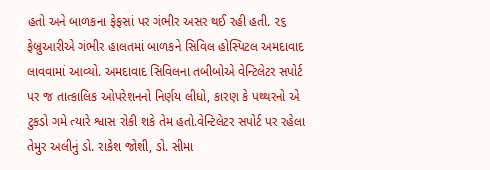હતો અને બાળકના ફેફસાં પર ગંભીર અસર થઈ રહી હતી. ૨૬ ફેબ્રુઆરીએ ગંભીર હાલતમાં બાળકને સિવિલ હોસ્પિટલ અમદાવાદ લાવવામાં આવ્યો. અમદાવાદ સિવિલના તબીબોએ વેન્ટિલેટર સપોર્ટ પર જ તાત્કાલિક ઓપરેશનનો નિર્ણય લીધો, કારણ કે પથ્થરનો એ ટુકડો ગમે ત્યારે શ્વાસ રોકી શકે તેમ હતો.વેન્ટિલેટર સપોર્ટ પર રહેલા તેમુર અલીનું ડો. રાકેશ જોશી, ડો. સીમા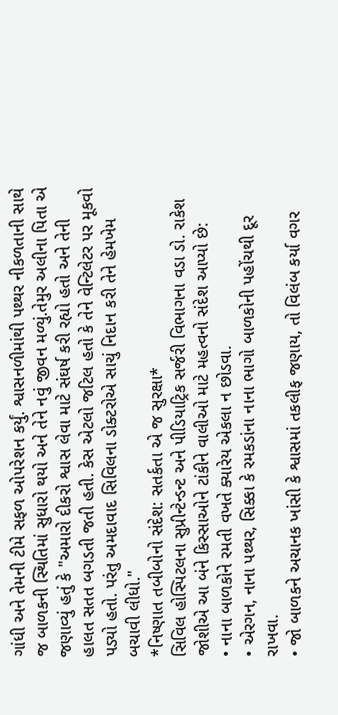ગાંધી અને તેમની ટીમે સફળ ઓપરેશન કર્યું. શ્વાસનળીમાંથી પથ્થર નીકળતાની સાથે જ બાળકની સ્થિતિમાં સુધારો થયો અને તેને નવું જીવન મળ્યું.તેમુર અલીના પિતા એ જણાવ્યું હતું કે "અમારો દીકરો શ્વાસ લેવા માટે સંઘર્ષ કરી રહ્યો હતો અને તેની હાલત સતત બગડતી જતી હતી. કેસ એટલો જટિલ હતો કે તેને વેન્ટિલેટર પર મૂકવો પડ્યો હતો. પરંતુ અમદાવાદ સિવિલના ડોક્ટરોએ સાચું નિદાન કરી તેને હેમખેમ બચાવી લીધો."
*નિષ્ણાત તબીબોનો સંદેશ: સતર્કતા એ જ સુરક્ષા*
સિવિલ હોસ્પિટલના સુપ્રીન્ટેન્ડન્ટ અને પીડિયાટ્રિક સર્જરી વિભાગના વડા ડો. રાકેશ જોશીએ આ બંને કિસ્સાઓને ટાંકીને વાલીઓ માટે મહત્વનો સંદેશ આપ્યો છે:
• નાના બાળકોને રમતી વખતે ક્યારેય એકલા ન છોડવા.
• એરગન, નાના પથ્થર, સિક્કા કે રમકડાંના નાના ભાગો બાળકોની પહોંચથી દૂર રાખવા.
• જો બાળકને અચાનક ખાંસી કે શ્વાસમાં તકલીફ જણાય, તો વિલંબ કર્યા વગર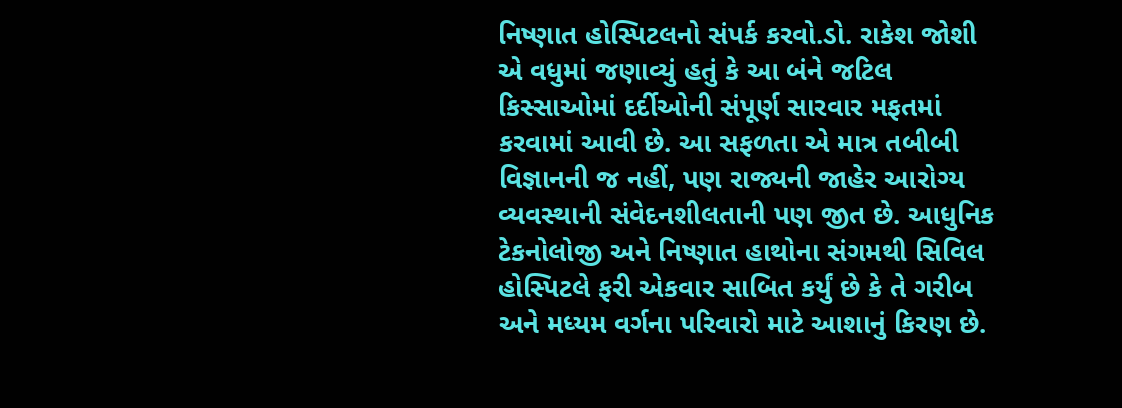નિષ્ણાત હોસ્પિટલનો સંપર્ક કરવો.ડો. રાકેશ જોશી એ વધુમાં જણાવ્યું હતું કે આ બંને જટિલ કિસ્સાઓમાં દર્દીઓની સંપૂર્ણ સારવાર મફતમાં કરવામાં આવી છે. આ સફળતા એ માત્ર તબીબી વિજ્ઞાનની જ નહીં, પણ રાજ્યની જાહેર આરોગ્ય વ્યવસ્થાની સંવેદનશીલતાની પણ જીત છે. આધુનિક ટેકનોલોજી અને નિષ્ણાત હાથોના સંગમથી સિવિલ હોસ્પિટલે ફરી એકવાર સાબિત કર્યું છે કે તે ગરીબ અને મધ્યમ વર્ગના પરિવારો માટે આશાનું કિરણ છે.